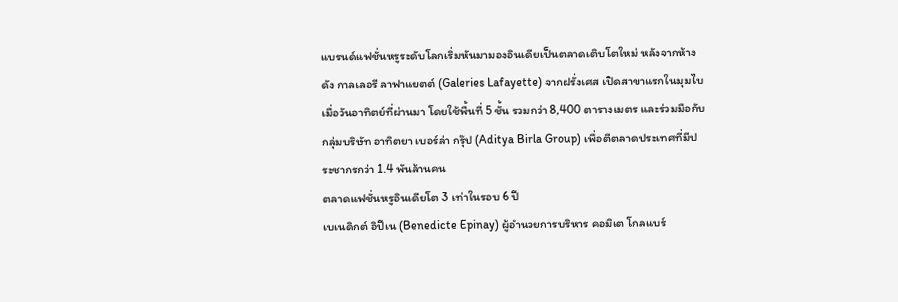แบรนด์แฟชั่นหรูระดับโลกเริ่มหันมามองอินเดียเป็นตลาดเติบโตใหม่ หลังจากห้างดัง กาลเลอรี ลาฟาแยตต์ (Galeries Lafayette) จากฝรั่งเศส เปิดสาขาแรกในมุมไบเมื่อวันอาทิตย์ที่ผ่านมา โดยใช้พื้นที่ 5 ชั้น รวมกว่า 8,400 ตารางเมตร และร่วมมือกับกลุ่มบริษัท อาทิตยา เบอร์ล่า กรุ๊ป (Aditya Birla Group) เพื่อตีตลาดประเทศที่มีประชากรกว่า 1.4 พันล้านคน
ตลาดแฟชั่นหรูอินเดียโต 3 เท่าในรอบ 6 ปี
เบเนดิกต์ อิปีเน (Benedicte Epinay) ผู้อำนวยการบริหาร คอมิเต โกลแบร์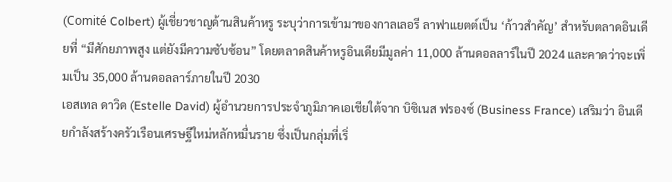(Comité Colbert) ผู้เชี่ยวชาญด้านสินค้าหรู ระบุว่าการเข้ามาของกาลเลอรี ลาฟาแยตต์เป็น ‘ก้าวสำคัญ’ สำหรับตลาดอินเดียที่ “มีศักยภาพสูง แต่ยังมีความซับซ้อน” โดยตลาดสินค้าหรูอินเดียมีมูลค่า 11,000 ล้านดอลลาร์ในปี 2024 และคาดว่าจะเพิ่มเป็น 35,000 ล้านดอลลาร์ภายในปี 2030
เอสเทล ดาวิด (Estelle David) ผู้อำนวยการประจำภูมิภาคเอเชียใต้จาก บิซิเนส ฟรองซ์ (Business France) เสริมว่า อินเดียกำลังสร้างครัวเรือนเศรษฐีใหม่หลักหมื่นราย ซึ่งเป็นกลุ่มที่เริ่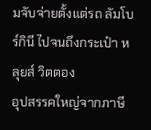มจับจ่ายตั้งแต่รถ ลัมโบร์กินี ไปจนถึงกระเป๋า หลุยส์ วิตตอง
อุปสรรคใหญ่จากภาษี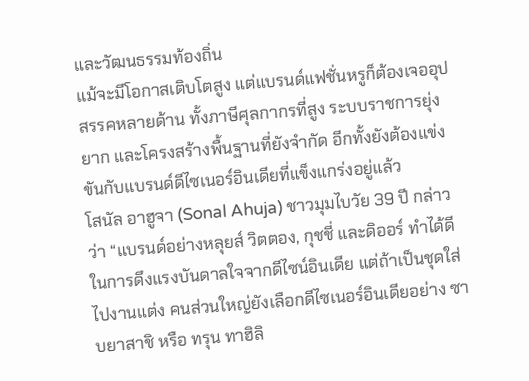และวัฒนธรรมท้องถิ่น
แม้จะมีโอกาสเติบโตสูง แต่แบรนด์แฟชั่นหรูก็ต้องเจออุปสรรคหลายด้าน ทั้งภาษีศุลกากรที่สูง ระบบราชการยุ่งยาก และโครงสร้างพื้นฐานที่ยังจำกัด อีกทั้งยังต้องแข่งขันกับแบรนด์ดีไซเนอร์อินเดียที่แข็งแกร่งอยู่แล้ว
โสนัล อาฮูจา (Sonal Ahuja) ชาวมุมไบวัย 39 ปี กล่าวว่า “แบรนด์อย่างหลุยส์ วิตตอง, กุชชี่ และดิออร์ ทำได้ดีในการดึงแรงบันดาลใจจากดีไซน์อินเดีย แต่ถ้าเป็นชุดใส่ไปงานแต่ง คนส่วนใหญ่ยังเลือกดีไซเนอร์อินเดียอย่าง ซาบยาสาชิ หรือ ทรุน ทาฮิลิ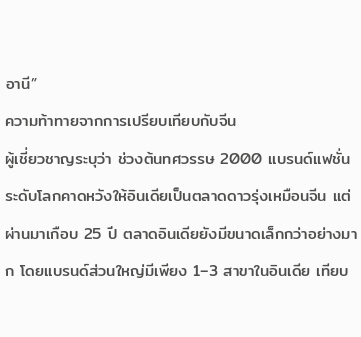อานี”
ความท้าทายจากการเปรียบเทียบกับจีน
ผู้เชี่ยวชาญระบุว่า ช่วงต้นทศวรรษ 2000 แบรนด์แฟชั่นระดับโลกคาดหวังให้อินเดียเป็นตลาดดาวรุ่งเหมือนจีน แต่ผ่านมาเกือบ 25 ปี ตลาดอินเดียยังมีขนาดเล็กกว่าอย่างมาก โดยแบรนด์ส่วนใหญ่มีเพียง 1–3 สาขาในอินเดีย เทียบ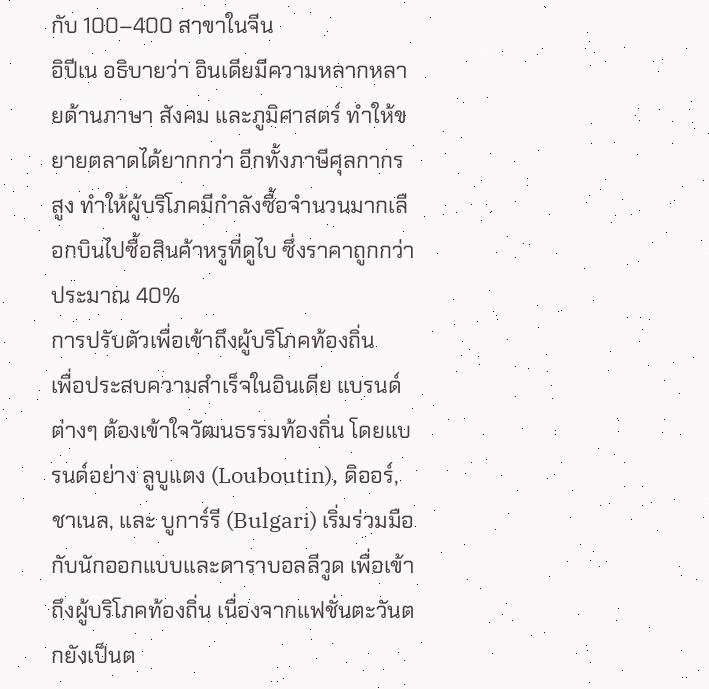กับ 100–400 สาขาในจีน
อิปีเน อธิบายว่า อินเดียมีความหลากหลายด้านภาษา สังคม และภูมิศาสตร์ ทำให้ขยายตลาดได้ยากกว่า อีกทั้งภาษีศุลกากรสูง ทำให้ผู้บริโภคมีกำลังซื้อจำนวนมากเลือกบินไปซื้อสินค้าหรูที่ดูไบ ซึ่งราคาถูกกว่าประมาณ 40%
การปรับตัวเพื่อเข้าถึงผู้บริโภคท้องถิ่น
เพื่อประสบความสำเร็จในอินเดีย แบรนด์ต่างๆ ต้องเข้าใจวัฒนธรรมท้องถิ่น โดยแบรนด์อย่าง ลูบูแตง (Louboutin), ดิออร์, ชาเนล, และ บูการ์รี (Bulgari) เริ่มร่วมมือกับนักออกแบบและดาราบอลลีวูด เพื่อเข้าถึงผู้บริโภคท้องถิ่น เนื่องจากแฟชั่นตะวันตกยังเป็นต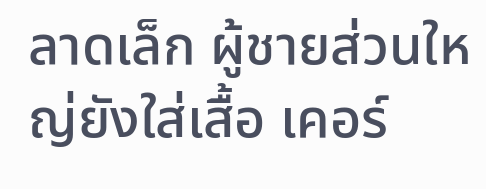ลาดเล็ก ผู้ชายส่วนใหญ่ยังใส่เสื้อ เคอร์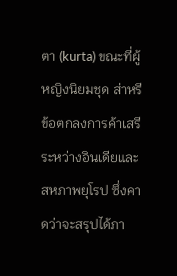ตา (kurta) ขณะที่ผู้หญิงนิยมชุด ส่าหรี
ข้อตกลงการค้าเสรีระหว่างอินเดียและสหภาพยุโรป ซึ่งคาดว่าจะสรุปได้ภา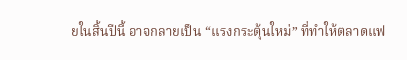ยในสิ้นปีนี้ อาจกลายเป็น “แรงกระตุ้นใหม่” ที่ทำให้ตลาดแฟ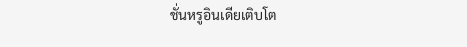ชั่นหรูอินเดียเติบโต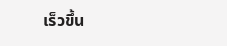เร็วขึ้น